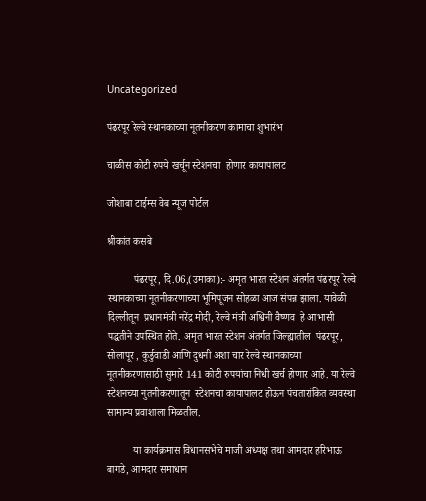Uncategorized

पंढरपूर रेल्वे स्थानकाच्या नूतनीकरण कामाचा शुभारंभ

चाळीस कोटी रुपये खर्चून स्टेशनचा  होणार कायापालट

जोशाबा टाईम्स वेब न्यूज पोर्टल

श्रीकांत कसबे

          पंढरपूर, दि.06,(उमाका):- अमृत भारत स्टेशन अंतर्गत पंढरपूर रेल्वे स्थानकाच्या नूतनीकरणाच्या भूमिपूजन सोहळा आज संपन्न झाला. यावेळी  दिल्लीतून  प्रधानमंत्री नरेंद्र मोदी, रेल्वे मंत्री अश्विनी वैष्णव  हे आभासी  पद्धतीने उपस्थित होते. अमृत भारत स्टेशन अंतर्गत जिल्ह्यातील  पंढरपूर, सोलापूर , कुर्डुवाडी आणि दुधनी अशा चार रेल्वे स्थानकाच्या नूतनीकरणासाठी सुमारे 141 कोटी रुपयांचा निधी खर्च होणार आहे. या रेल्वे स्टेशनच्या नुतनीकरणातून  स्टेशनचा कायापालट होऊन पंचतारांकित व्यवस्था सामान्य प्रवाशाला मिळतील.

          या कार्यक्रमास विधानसभेचे माजी अध्यक्ष तथा आमदार हरिभाऊ बागडे, आमदार समाधान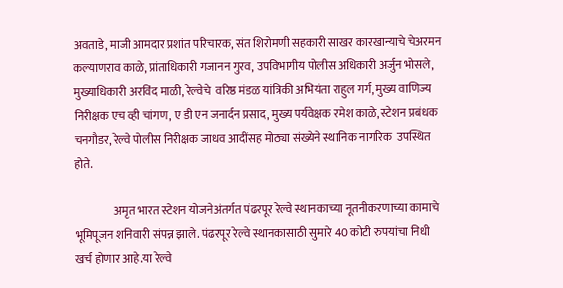अवताडे, माजी आमदार प्रशांत परिचारक, संत शिरोमणी सहकारी साखर कारखान्याचे चेअरमन कल्याणराव काळे, प्रांताधिकारी गजानन गुरव, उपविभागीय पोलीस अधिकारी अर्जुन भोसले, मुख्याधिकारी अरविंद माळी, रेल्वेचे  वरिष्ठ मंडळ यांत्रिकी अभियंता राहुल गर्ग, मुख्य वाणिज्य निरीक्षक एच व्ही चांगण, ए डी एन जनार्दन प्रसाद, मुख्य पर्यवेक्षक रमेश काळे, स्टेशन प्रबंधक चनगौडर, रेल्वे पोलीस निरीक्षक जाधव आदींसह मोठ्या संख्येने स्थानिक नागरिक  उपस्थित होते.

                 अमृत भारत स्टेशन योजनेअंतर्गत पंढरपूर रेल्वे स्थानकाच्या नूतनीकरणाच्या कामाचे भूमिपूजन शनिवारी संपन्न झाले. पंढरपूर रेल्वे स्थानकासाठी सुमारे 40 कोटी रुपयांचा निधी खर्च होणार आहे.या रेल्वे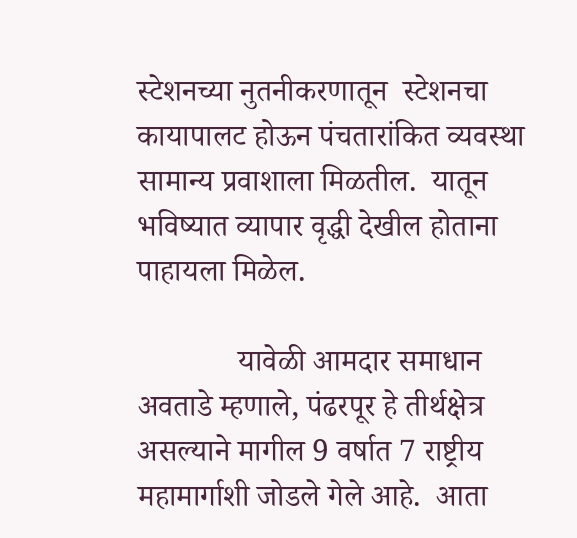स्टेशनच्या नुतनीकरणातून  स्टेशनचा कायापालट होऊन पंचतारांकित व्यवस्था सामान्य प्रवाशाला मिळतील.  यातून भविष्यात व्यापार वृद्धी देखील होताना पाहायला मिळेल.

             यावेळी आमदार समाधान अवताडे म्हणाले, पंढरपूर हे तीर्थक्षेत्र असल्याने मागील 9 वर्षात 7 राष्ट्रीय महामार्गाशी जोडले गेले आहे.  आता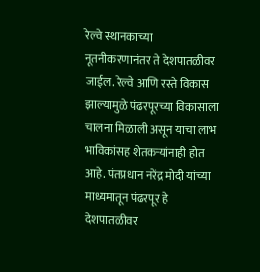रेल्वे स्थानकाच्या नूतनीकरणानंतर ते देशपातळीवर जाईल. रेल्वे आणि रस्ते विकास झाल्यामुळे पंढरपूरच्या विकासाला चालना मिळाली असून याचा लाभ भाविकांसह शेतकऱ्यांनाही होत आहे. पंतप्रधान नरेंद्र मोदी यांच्या माध्यमातून पंढरपूर हे देशपातळीवर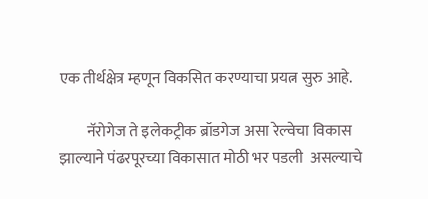एक तीर्थक्षेत्र म्हणून विकसित करण्याचा प्रयत्न सुरु आहे.

         नॅरोगेज ते इलेकट्रीक ब्रॉडगेज असा रेल्वेचा विकास झाल्याने पंढरपूरच्या विकासात मोठी भर पडली  असल्याचे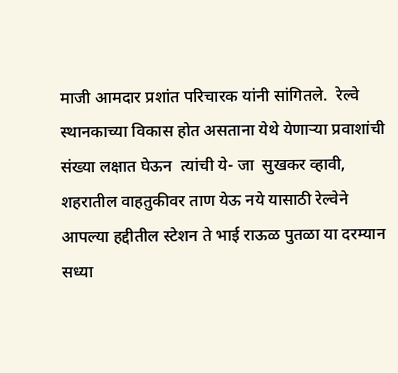माजी आमदार प्रशांत परिचारक यांनी सांगितले.  रेल्वे स्थानकाच्या विकास होत असताना येथे येणाऱ्या प्रवाशांची संख्या लक्षात घेऊन  त्यांची ये- जा  सुखकर व्हावी, शहरातील वाहतुकीवर ताण येऊ नये यासाठी रेल्वेने आपल्या हद्दीतील स्टेशन ते भाई राऊळ पुतळा या दरम्यान सध्या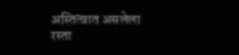अस्तित्वात असलेला रस्ता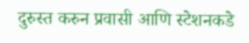दुरुस्त करुन प्रवासी आणि स्टेशनकडे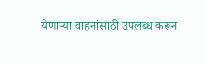येणाऱ्या वाहनांसाठी उपलब्ध करून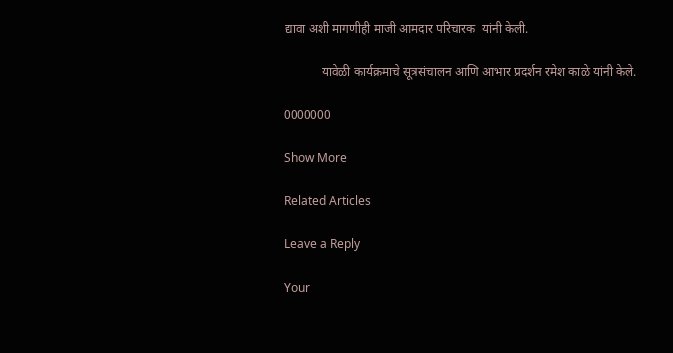द्यावा अशी मागणीही माजी आमदार परिचारक  यांनी केली.

            यावेळी कार्यक्रमाचे सूत्रसंचालन आणि आभार प्रदर्शन रमेश काळे यांनी केले.

0000000

Show More

Related Articles

Leave a Reply

Your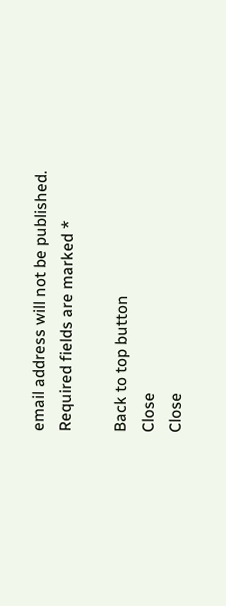email address will not be published. Required fields are marked *

Back to top button
Close
Close